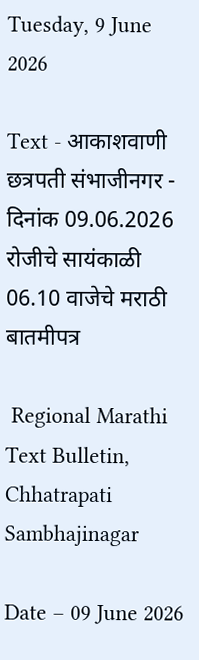Tuesday, 9 June 2026

Text - आकाशवाणी छत्रपती संभाजीनगर - दिनांक 09.06.2026 रोजीचे सायंकाळी 06.10 वाजेचे मराठी बातमीपत्र

 Regional Marathi Text Bulletin, Chhatrapati Sambhajinagar

Date – 09 June 2026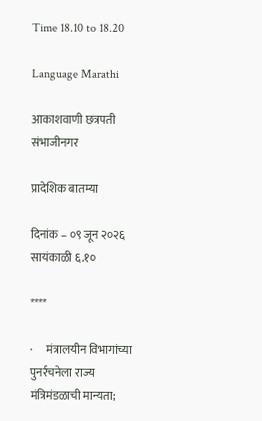Time 18.10 to 18.20

Language Marathi

आकाशवाणी छत्रपती संभाजीनगर

प्रादेशिक बातम्या

दिनांक – ०९ जून २०२६ सायंकाळी ६.१०

****

·      मंत्रालयीन विभागांच्या पुनर्रचनेला राज्य मंत्रिमंडळाची मान्यता;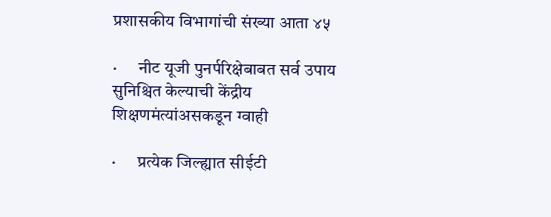प्रशासकीय विभागांची संख्या आता ४५

·      नीट यूजी पुनर्परिक्षेबाबत सर्व उपाय सुनिश्चित केल्याची केंद्रीय शिक्षणमंत्यांअसकडून ग्वाही

·      प्रत्येक जिल्ह्यात सीईटी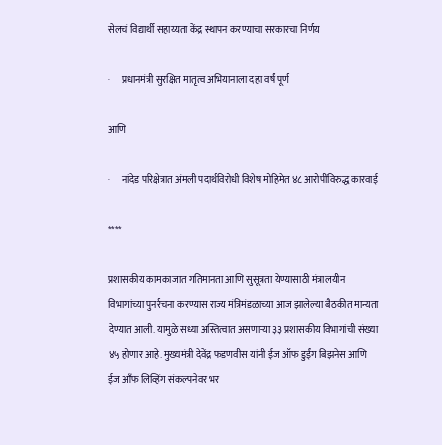सेलचं विद्यार्थी सहाय्यता केंद्र स्थापन करण्याचा सरकारचा निर्णय

·      प्रधानमंत्री सुरक्षित मातृत्व अभियानाला दहा वर्षं पूर्ण

आणि

·      नांदेड परिक्षेत्रात अंमली पदार्थविरोधी विशेष मोहिमेत ४८ आरोपींविरुद्ध कारवाई

****

प्रशासकीय कामकाजात गतिमानता आणि सुसूत्रता येण्यासाठी मंत्रालयीन विभागांच्या पुनर्रचना करण्यास राज्य मंत्रिमंडळाच्या आज झालेल्या बैठकीत मान्यता देण्यात आली. यामुळे सध्या अस्तित्वात असणाऱ्या ३३ प्रशासकीय विभागांची संख्या ४५ होणार आहे. मुख्यमंत्री देवेंद्र फडणवीस यांनी ईज ऑफ डुईंग बिझनेस आणि ईज आँफ लिव्हिंग संकल्पनेवर भर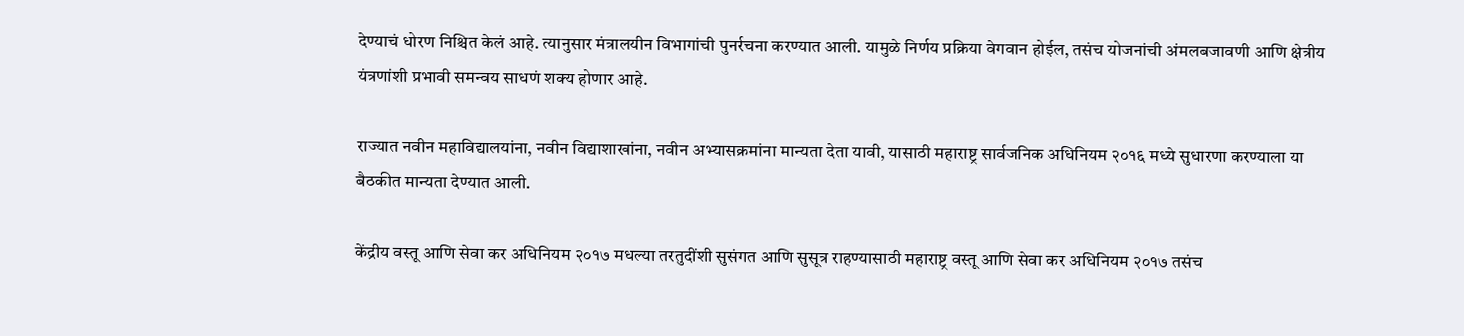देण्याचं धोरण निश्चित केलं आहे. त्यानुसार मंत्रालयीन विभागांची पुनर्रचना करण्यात आली. यामुळे निर्णय प्रक्रिया वेगवान होईल, तसंच योजनांची अंमलबजावणी आणि क्षेत्रीय यंत्रणांशी प्रभावी समन्वय साधणं शक्य होणार आहे.

राज्यात नवीन महाविद्यालयांना, नवीन विद्याशाखांना, नवीन अभ्यासक्रमांना मान्यता देता यावी, यासाठी महाराष्ट्र सार्वजनिक अधिनियम २०१६ मध्ये सुधारणा करण्याला या बैठकीत मान्यता देण्यात आली.

केंद्रीय वस्तू आणि सेवा कर अधिनियम २०१७ मधल्या तरतुदींशी सुसंगत आणि सुसूत्र राहण्यासाठी महाराष्ट्र वस्तू आणि सेवा कर अधिनियम २०१७ तसंच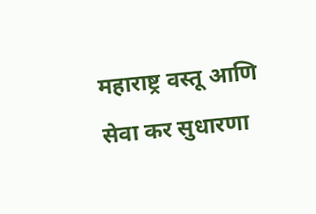महाराष्ट्र वस्तू आणि सेवा कर सुधारणा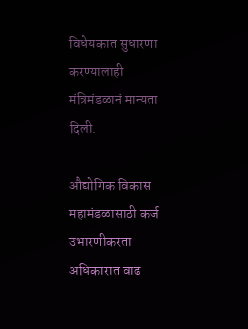विधेयकात सुधारणा करण्यालाही मंत्रिमंडळानं मान्यता दिली.

औद्योगिक विकास महामंडळासाठी कर्ज उभारणीकरता अधिकारात वाढ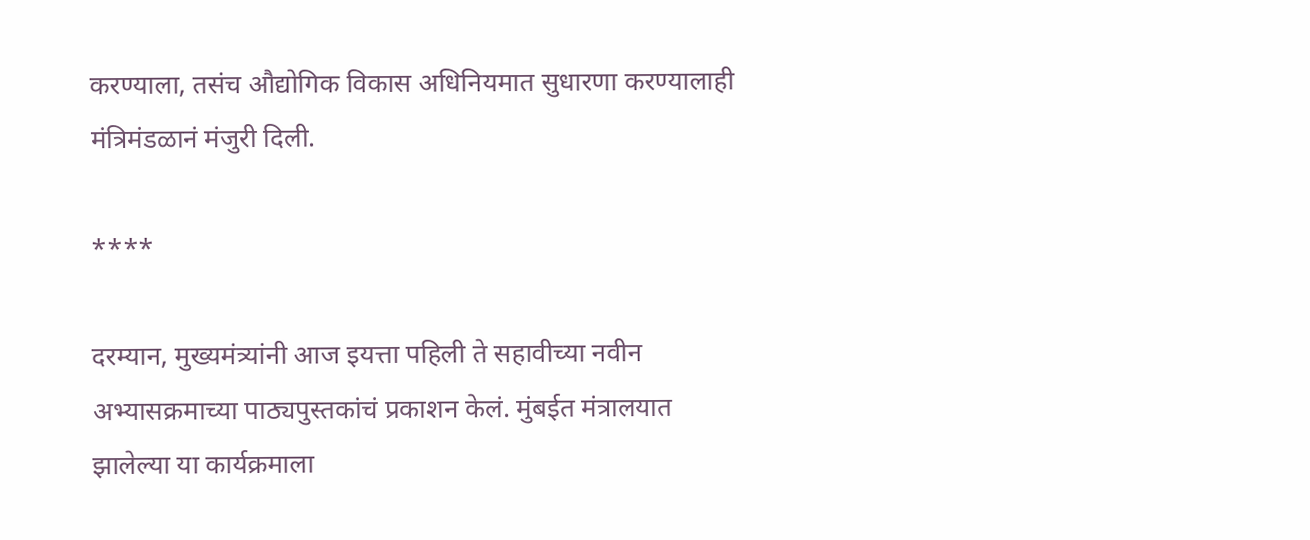करण्याला, तसंच औद्योगिक विकास अधिनियमात सुधारणा करण्यालाही मंत्रिमंडळानं मंजुरी दिली.

****

दरम्यान, मुख्यमंत्र्यांनी आज इयत्ता पहिली ते सहावीच्या नवीन अभ्यासक्रमाच्या पाठ्यपुस्तकांचं प्रकाशन केलं. मुंबईत मंत्रालयात झालेल्या या कार्यक्रमाला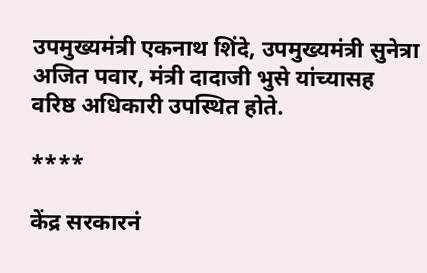उपमुख्यमंत्री एकनाथ शिंदे, उपमुख्यमंत्री सुनेत्रा अजित पवार, मंत्री दादाजी भुसे यांच्यासह वरिष्ठ अधिकारी उपस्थित होते.

****

केंद्र सरकारनं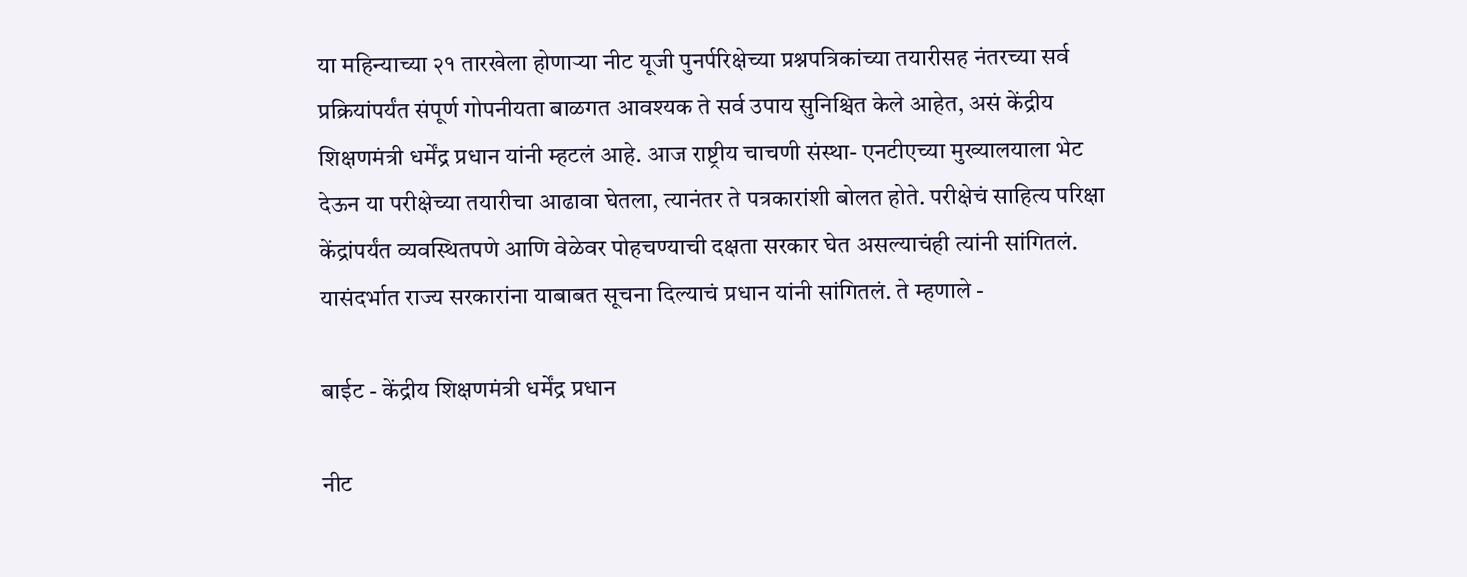या महिन्याच्या २१ तारखेला होणाऱ्या नीट यूजी पुनर्परिक्षेच्या प्रश्नपत्रिकांच्या तयारीसह नंतरच्या सर्व प्रक्रियांपर्यंत संपूर्ण गोपनीयता बाळगत आवश्यक ते सर्व उपाय सुनिश्चित केले आहेत, असं केंद्रीय शिक्षणमंत्री धर्मेंद्र प्रधान यांनी म्हटलं आहे. आज राष्ट्रीय चाचणी संस्था- एनटीएच्या मुख्यालयाला भेट देऊन या परीक्षेच्या तयारीचा आढावा घेतला, त्यानंतर ते पत्रकारांशी बोलत होते. परीक्षेचं साहित्य परिक्षा केंद्रांपर्यंत व्यवस्थितपणे आणि वेळेवर पोहचण्याची दक्षता सरकार घेत असल्याचंही त्यांनी सांगितलं. यासंदर्भात राज्य सरकारांना याबाबत सूचना दिल्याचं प्रधान यांनी सांगितलं. ते म्हणाले -

बाईट - केंद्रीय शिक्षणमंत्री धर्मेंद्र प्रधान

नीट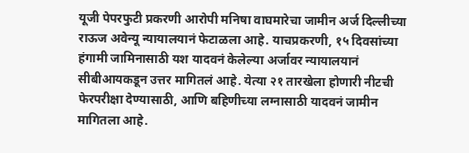यूजी पेपरफुटी प्रकरणी आरोपी मनिषा वाघमारेचा जामीन अर्ज दिल्लीच्या राऊज अवेन्यू न्यायालयानं फेटाळला आहे. याचप्रकरणी, १५ दिवसांच्या हंगामी जामिनासाठी यश यादवनं केलेल्या अर्जावर न्यायालयानं सीबीआयकडून उत्तर मागितलं आहे. येत्या २१ तारखेला होणारी नीटची फेरपरीक्षा देण्यासाठी, आणि बहिणीच्या लग्नासाठी यादवनं जामीन मागितला आहे.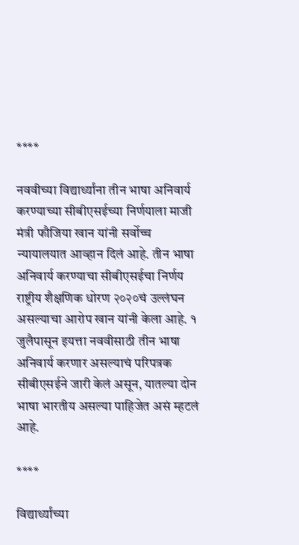****

नववीच्या विद्यार्थ्यांना तीन भाषा अनिवार्य करण्याच्या सीबीएसईच्या निर्णयाला माजी मंत्री फौजिया खान यांनी सर्वोच्च न्यायालयात आव्हान दिलं आहे. तीन भाषा अनिवार्य करण्याचा सीबीएसईचा निर्णय राष्ट्रीय शैक्षणिक धोरण २०२०चं उल्लंघन असल्याचा आरोप खान यांनी केला आहे. १ जुलैपासून इयत्ता नववीसाठी तीन भाषा अनिवार्य करणार असल्याचं परिपत्रक सीबीएसईने जारी केलं असून, यातल्या दोन भाषा भारतीय असल्या पाहिजेत असं म्हटलं आहे.

****

विद्यार्थ्यांच्या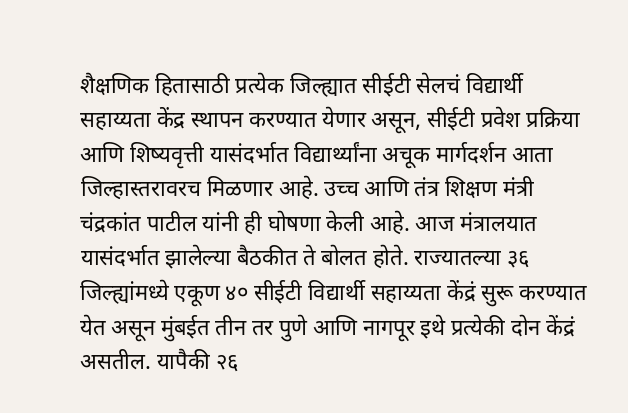शैक्षणिक हितासाठी प्रत्येक जिल्ह्यात सीईटी सेलचं विद्यार्थी सहाय्यता केंद्र स्थापन करण्यात येणार असून, सीईटी प्रवेश प्रक्रिया आणि शिष्यवृत्ती यासंदर्भात विद्यार्थ्यांना अचूक मार्गदर्शन आता जिल्हास्तरावरच मिळणार आहे. उच्च आणि तंत्र शिक्षण मंत्री चंद्रकांत पाटील यांनी ही घोषणा केली आहे. आज मंत्रालयात यासंदर्भात झालेल्या बैठकीत ते बोलत होते. राज्यातल्या ३६ जिल्ह्यांमध्ये एकूण ४० सीईटी विद्यार्थी सहाय्यता केंद्रं सुरू करण्यात येत असून मुंबईत तीन तर पुणे आणि नागपूर इथे प्रत्येकी दोन केंद्रं असतील. यापैकी २६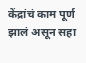केंद्रांचं काम पूर्ण झालं असून सहा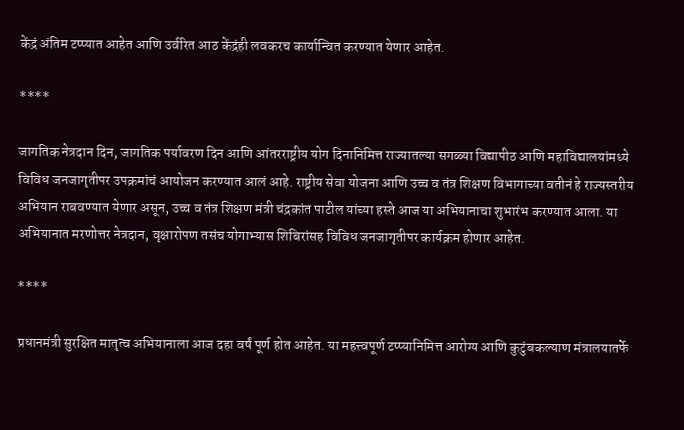केंद्रं अंतिम टप्प्यात आहेत आणि उर्वरित आठ केंद्रंही लवकरच कार्यान्वित करण्यात येणार आहेत.

****

जागतिक नेत्रदान दिन, जागतिक पर्यावरण दिन आणि आंतरराष्ट्रीय योग दिनानिमित्त राज्यातल्या सगळ्या विद्यापीठ आणि महाविद्यालयांमध्ये विविध जनजागृतीपर उपक्रमांचं आयोजन करण्यात आलं आहे. राष्ट्रीय सेवा योजना आणि उच्च व तंत्र शिक्षण विभागाच्या वतीनं हे राज्यस्तरीय अभियान राबवण्यात येणार असून, उच्च व तंत्र शिक्षण मंत्री चंद्रकांत पाटील यांच्या हस्ते आज या अभियानाचा शुभारंभ करण्यात आला. या अभियानात मरणोत्तर नेत्रदान, वृक्षारोपण तसंच योगाभ्यास शिबिरांसह विविध जनजागृतीपर कार्यक्रम होणार आहेत.

****

प्रधानमंत्री सुरक्षित मातृत्व अभियानाला आज दहा वर्षं पूर्ण होत आहेत. या महत्त्वपूर्ण टप्प्यानिमित्त आरोग्य आणि कुटुंबकल्याण मंत्रालयातर्फे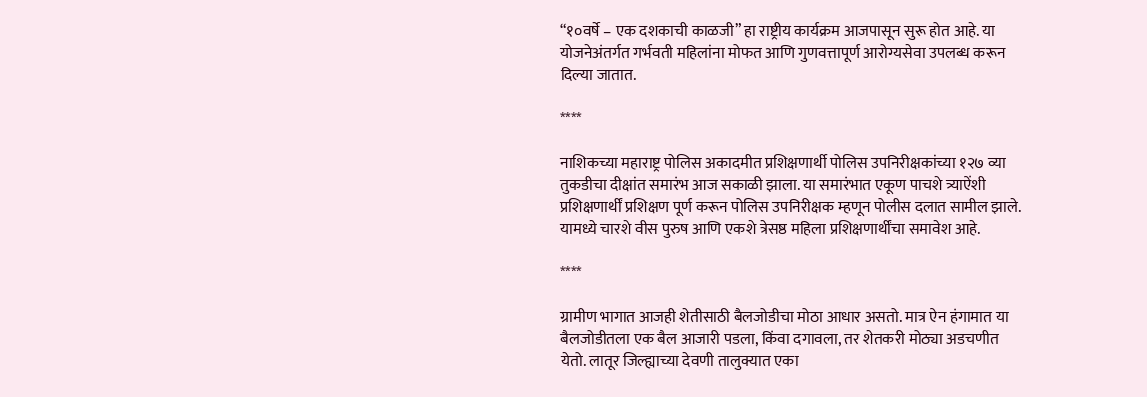“१०वर्षे – एक दशकाची काळजी” हा राष्ट्रीय कार्यक्रम आजपासून सुरू होत आहे. या योजनेअंतर्गत गर्भवती महिलांना मोफत आणि गुणवत्तापूर्ण आरोग्यसेवा उपलब्ध करून दिल्या जातात.

****

नाशिकच्या महाराष्ट्र पोलिस अकादमीत प्रशिक्षणार्थी पोलिस उपनिरीक्षकांच्या १२७ व्या तुकडीचा दीक्षांत समारंभ आज सकाळी झाला. या समारंभात एकूण पाचशे त्र्याऐंशी प्रशिक्षणार्थीं प्रशिक्षण पूर्ण करून पोलिस उपनिरीक्षक म्हणून पोलीस दलात सामील झाले. यामध्ये चारशे वीस पुरुष आणि एकशे त्रेसष्ठ महिला प्रशिक्षणार्थींचा समावेश आहे.

****

ग्रामीण भागात आजही शेतीसाठी बैलजोडीचा मोठा आधार असतो. मात्र ऐन हंगामात या बैलजोडीतला एक बैल आजारी पडला, किंवा दगावला, तर शेतकरी मोठ्या अडचणीत येतो. लातूर जिल्ह्याच्या देवणी तालुक्यात एका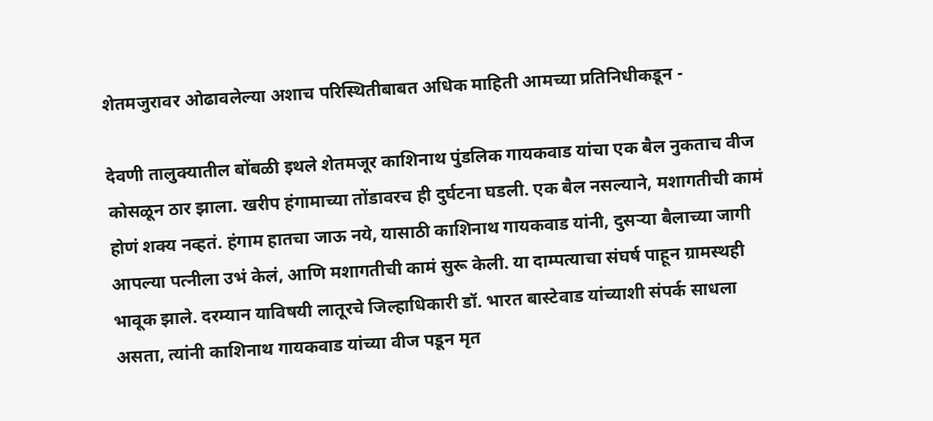शेतमजुरावर ओढावलेल्या अशाच परिस्थितीबाबत अधिक माहिती आमच्या प्रतिनिधीकडून -

देवणी तालुक्यातील बोंबळी इथले शेतमजूर काशिनाथ पुंडलिक गायकवाड यांचा एक बैल नुकताच वीज कोसळून ठार झाला. खरीप हंगामाच्या तोंडावरच ही दुर्घटना घडली. एक बैल नसल्याने, मशागतीची कामं होणं शक्य नव्हतं. हंगाम हातचा जाऊ नये, यासाठी काशिनाथ गायकवाड यांनी, दुसऱ्या बैलाच्या जागी आपल्या पत्नीला उभं केलं, आणि मशागतीची कामं सुरू केली. या दाम्पत्याचा संघर्ष पाहून ग्रामस्थही भावूक झाले. दरम्यान याविषयी लातूरचे जिल्हाधिकारी डॉ. भारत बास्टेवाड यांच्याशी संपर्क साधला असता, त्यांनी काशिनाथ गायकवाड यांच्या वीज पडून मृत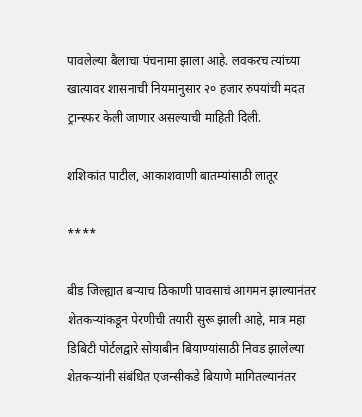पावलेल्या बैलाचा पंचनामा झाला आहे. लवकरच त्यांच्या खात्यावर शासनाची नियमानुसार २० हजार रुपयांची मदत ट्रान्स्फर केली जाणार असल्याची माहिती दिली.

शशिकांत पाटील, आकाशवाणी बातम्यांसाठी लातूर

****

बीड जिल्ह्यात बऱ्याच ठिकाणी पावसाचं आगमन झाल्यानंतर शेतकऱ्यांकडून पेरणीची तयारी सुरू झाली आहे, मात्र महा डिबिटी पोर्टलद्वारे सोयाबीन बियाण्यांसाठी निवड झालेल्या शेतकऱ्यांनी संबंधित एजन्सीकडे बियाणे मागितल्यानंतर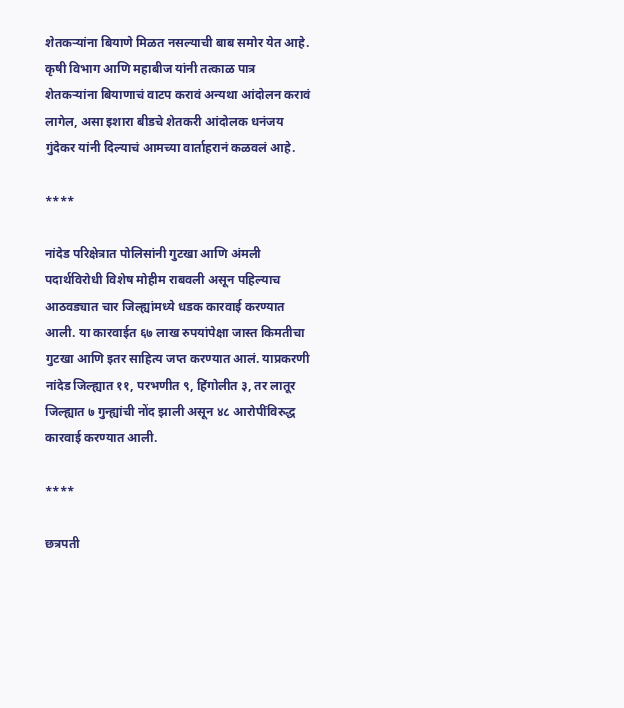शेतकऱ्यांना बियाणे मिळत नसल्याची बाब समोर येत आहे. कृषी विभाग आणि महाबीज यांनी तत्काळ पात्र शेतकऱ्यांना बियाणाचं वाटप करावं अन्यथा आंदोलन करावं लागेल, असा इशारा बीडचे शेतकरी आंदोलक धनंजय गुंदेकर यांनी दिल्याचं आमच्या वार्ताहरानं कळवलं आहे.

****

नांदेड परिक्षेत्रात पोलिसांनी गुटखा आणि अंमली पदार्थविरोधी विशेष मोहीम राबवली असून पहिल्याच आठवड्यात चार जिल्ह्यांमध्ये धडक कारवाई करण्यात आली. या कारवाईत ६७ लाख रुपयांपेक्षा जास्त किमतीचा गुटखा आणि इतर साहित्य जप्त करण्यात आलं. याप्रकरणी नांदेड जिल्ह्यात ११, परभणीत ९, हिंगोलीत ३, तर लातूर जिल्ह्यात ७ गुन्ह्यांची नोंद झाली असून ४८ आरोपींविरुद्ध कारवाई करण्यात आली.

****

छत्रपती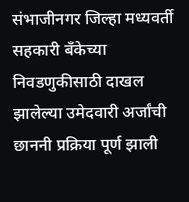संभाजीनगर जिल्हा मध्यवर्ती सहकारी बँकेच्या निवडणुकीसाठी दाखल झालेल्या उमेदवारी अर्जांची छाननी प्रक्रिया पूर्ण झाली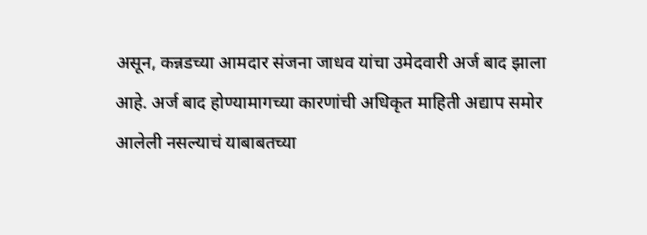असून, कन्नडच्या आमदार संजना जाधव यांचा उमेदवारी अर्ज बाद झाला आहे. अर्ज बाद होण्यामागच्या कारणांची अधिकृत माहिती अद्याप समोर आलेली नसल्याचं याबाबतच्या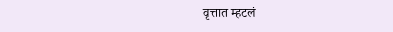वृत्तात म्हटलं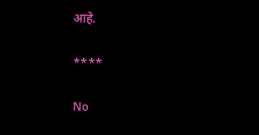आहे.

****

No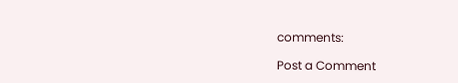comments:

Post a Comment